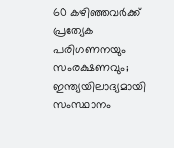60 കഴിഞ്ഞവര്‍ക്ക് പ്രത്യേക പരിഗണനയും സംരക്ഷണവും; ഇന്ത്യയിലാദ്യമായി സംസ്ഥാനം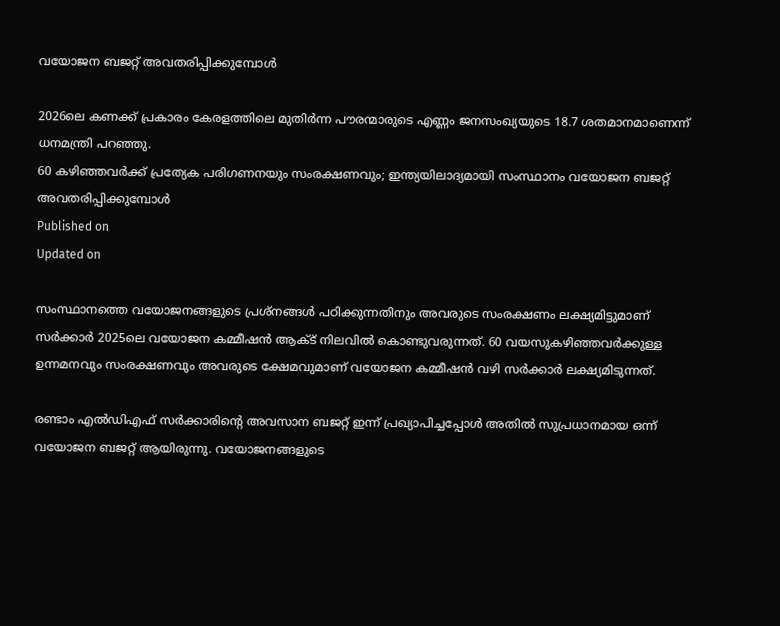വയോജന ബജറ്റ് അവതരിപ്പിക്കുമ്പോള്‍

2026ലെ കണക്ക് പ്രകാരം കേരളത്തിലെ മുതിര്‍ന്ന പൗരന്മാരുടെ എണ്ണം ജനസംഖ്യയുടെ 18.7 ശതമാനമാണെന്ന് ധനമന്ത്രി പറഞ്ഞു.
60 കഴിഞ്ഞവര്‍ക്ക് പ്രത്യേക പരിഗണനയും സംരക്ഷണവും; ഇന്ത്യയിലാദ്യമായി സംസ്ഥാനം വയോജന ബജറ്റ് അവതരിപ്പിക്കുമ്പോള്‍
Published on
Updated on

സംസ്ഥാനത്തെ വയോജനങ്ങളുടെ പ്രശ്‌നങ്ങള്‍ പഠിക്കുന്നതിനും അവരുടെ സംരക്ഷണം ലക്ഷ്യമിട്ടുമാണ് സര്‍ക്കാര്‍ 2025ലെ വയോജന കമ്മീഷന്‍ ആക്ട് നിലവില്‍ കൊണ്ടുവരുന്നത്. 60 വയസുകഴിഞ്ഞവര്‍ക്കുള്ള ഉന്നമനവും സംരക്ഷണവും അവരുടെ ക്ഷേമവുമാണ് വയോജന കമ്മീഷന്‍ വഴി സര്‍ക്കാര്‍ ലക്ഷ്യമിടുന്നത്.

രണ്ടാം എല്‍ഡിഎഫ് സര്‍ക്കാരിന്റെ അവസാന ബജറ്റ് ഇന്ന് പ്രഖ്യാപിച്ചപ്പോള്‍ അതില്‍ സുപ്രധാനമായ ഒന്ന് വയോജന ബജറ്റ് ആയിരുന്നു. വയോജനങ്ങളുടെ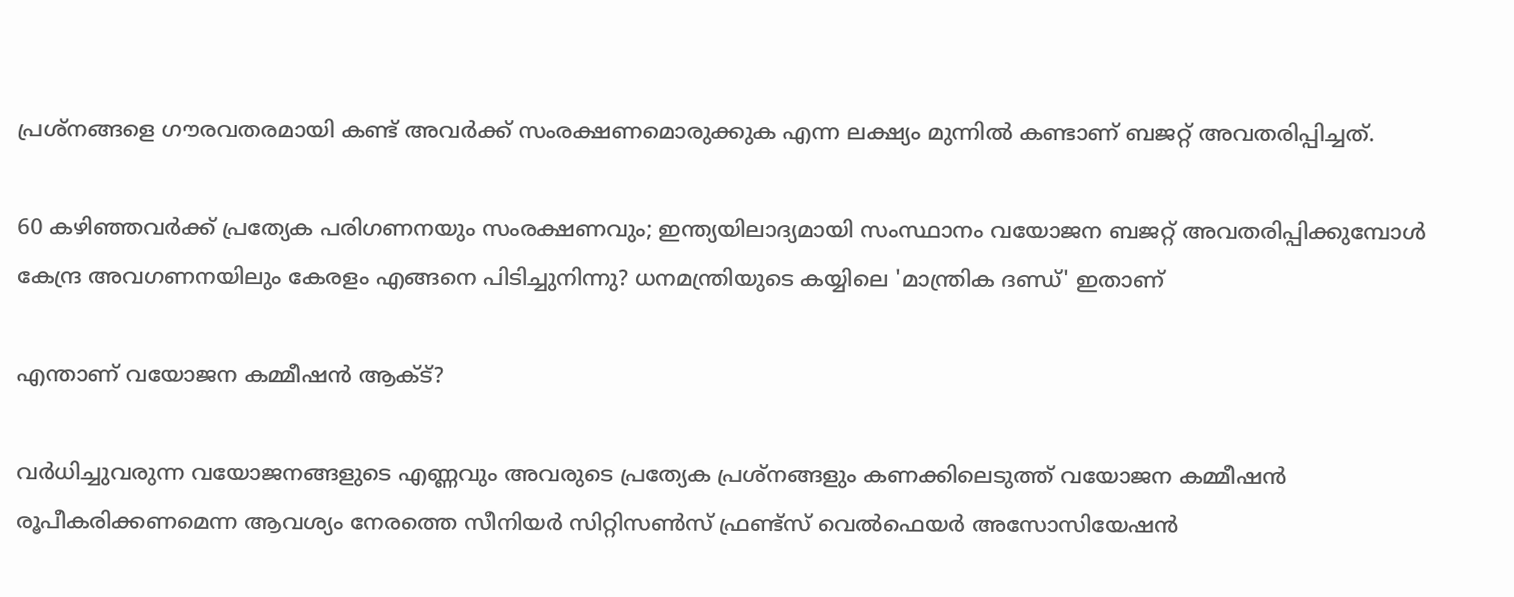പ്രശ്‌നങ്ങളെ ഗൗരവതരമായി കണ്ട് അവര്‍ക്ക് സംരക്ഷണമൊരുക്കുക എന്ന ലക്ഷ്യം മുന്നിൽ കണ്ടാണ് ബജറ്റ് അവതരിപ്പിച്ചത്.

60 കഴിഞ്ഞവര്‍ക്ക് പ്രത്യേക പരിഗണനയും സംരക്ഷണവും; ഇന്ത്യയിലാദ്യമായി സംസ്ഥാനം വയോജന ബജറ്റ് അവതരിപ്പിക്കുമ്പോള്‍
കേന്ദ്ര അവഗണനയിലും കേരളം എങ്ങനെ പിടിച്ചുനിന്നു? ധനമന്ത്രിയുടെ കയ്യിലെ 'മാന്ത്രിക ദണ്ഡ്' ഇതാണ്

എന്താണ് വയോജന കമ്മീഷന്‍ ആക്ട്?

വര്‍ധിച്ചുവരുന്ന വയോജനങ്ങളുടെ എണ്ണവും അവരുടെ പ്രത്യേക പ്രശ്‌നങ്ങളും കണക്കിലെടുത്ത് വയോജന കമ്മീഷന്‍ രൂപീകരിക്കണമെന്ന ആവശ്യം നേരത്തെ സീനിയര്‍ സിറ്റിസണ്‍സ് ഫ്രണ്ട്‌സ് വെല്‍ഫെയര്‍ അസോസിയേഷന്‍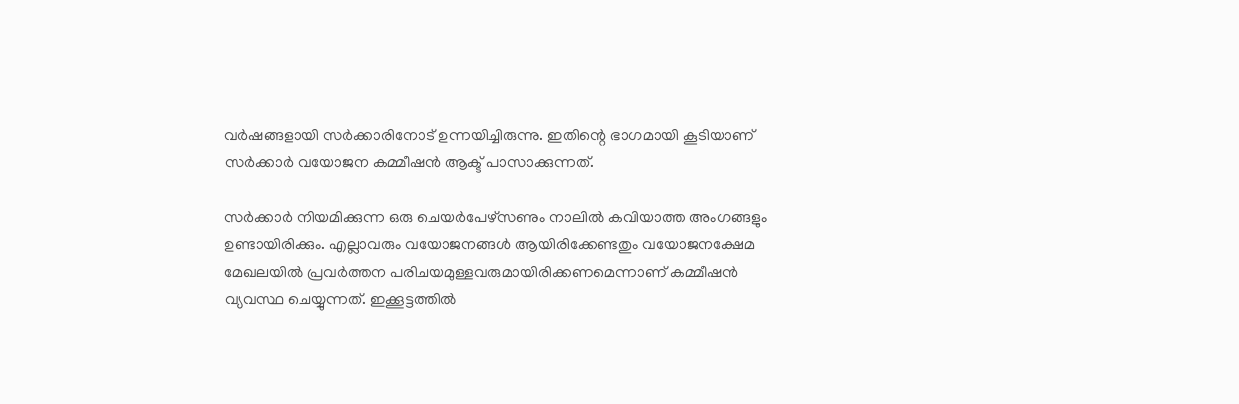വര്‍ഷങ്ങളായി സര്‍ക്കാരിനോട് ഉന്നയിച്ചിരുന്നു. ഇതിന്റെ ഭാഗമായി കൂടിയാണ് സര്‍ക്കാര്‍ വയോജന കമ്മീഷന്‍ ആക്ട് പാസാക്കുന്നത്.

സര്‍ക്കാര്‍ നിയമിക്കുന്ന ഒരു ചെയര്‍പേഴ്‌സണും നാലില്‍ കവിയാത്ത അംഗങ്ങളും ഉണ്ടായിരിക്കും. എല്ലാവരും വയോജനങ്ങള്‍ ആയിരിക്കേണ്ടതും വയോജനക്ഷേമ മേഖലയില്‍ പ്രവര്‍ത്തന പരിചയമുള്ളവരുമായിരിക്കണമെന്നാണ് കമ്മീഷന്‍ വ്യവസ്ഥ ചെയ്യുന്നത്. ഇക്കൂട്ടത്തില്‍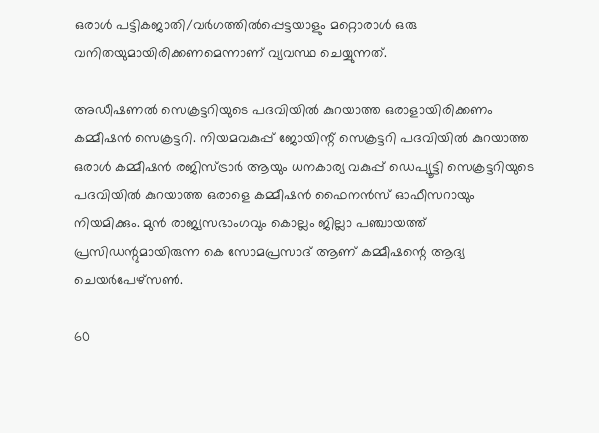ഒരാള്‍ പട്ടികജാതി/വര്‍ഗത്തില്‍പ്പെട്ടയാളും മറ്റൊരാള്‍ ഒരു വനിതയുമായിരിക്കണമെന്നാണ് വ്യവസ്ഥ ചെയ്യുന്നത്.

അഡീഷണല്‍ സെക്രട്ടറിയുടെ പദവിയില്‍ കുറയാത്ത ഒരാളായിരിക്കണം കമ്മീഷന്‍ സെക്രട്ടറി. നിയമവകുപ്പ് ജോയിന്റ് സെക്രട്ടറി പദവിയില്‍ കുറയാത്ത ഒരാള്‍ കമ്മീഷന്‍ രജിസ്ട്രാര്‍ ആയും ധനകാര്യ വകുപ്പ് ഡെപ്യൂട്ടി സെക്രട്ടറിയുടെ പദവിയില്‍ കുറയാത്ത ഒരാളെ കമ്മീഷന്‍ ഫൈനന്‍സ് ഓഫീസറായും നിയമിക്കും. മുന്‍ രാജ്യസഭാംഗവും കൊല്ലം ജില്ലാ പഞ്ചായത്ത് പ്രസിഡന്റുമായിരുന്ന കെ സോമപ്രസാദ് ആണ് കമ്മീഷന്റെ ആദ്യ ചെയര്‍പേഴ്‌സണ്‍.

60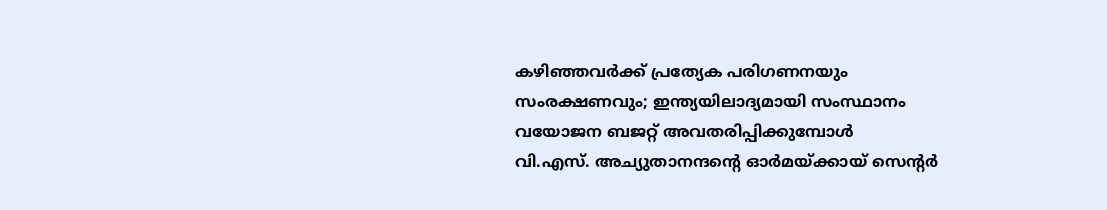കഴിഞ്ഞവര്‍ക്ക് പ്രത്യേക പരിഗണനയും സംരക്ഷണവും; ഇന്ത്യയിലാദ്യമായി സംസ്ഥാനം വയോജന ബജറ്റ് അവതരിപ്പിക്കുമ്പോള്‍
വി.എസ്. അച്യുതാനന്ദന്റെ ഓർമയ്ക്കായ് സെൻ്റർ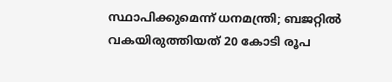സ്ഥാപിക്കുമെന്ന് ധനമന്ത്രി; ബജറ്റിൽ വകയിരുത്തിയത് 20 കോടി രൂപ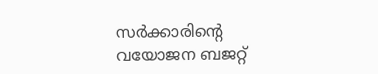സര്‍ക്കാരിന്റെ വയോജന ബജറ്റ്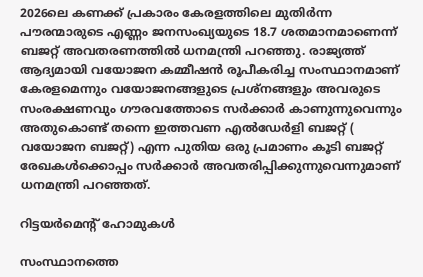2026ലെ കണക്ക് പ്രകാരം കേരളത്തിലെ മുതിര്‍ന്ന പൗരന്മാരുടെ എണ്ണം ജനസംഖ്യയുടെ 18.7 ശതമാനമാണെന്ന് ബജറ്റ് അവതരണത്തില്‍ ധനമന്ത്രി പറഞ്ഞു. രാജ്യത്ത് ആദ്യമായി വയോജന കമ്മീഷന്‍ രൂപീകരിച്ച സംസ്ഥാനമാണ് കേരളമെന്നും വയോജനങ്ങളുടെ പ്രശ്നങ്ങളും അവരുടെ സംരക്ഷണവും ഗൗരവത്തോടെ സര്‍ക്കാര്‍ കാണുന്നുവെന്നും അതുകൊണ്ട് തന്നെ ഇത്തവണ എല്‍ഡേര്‍ളി ബജറ്റ് ( വയോജന ബജറ്റ്) എന്ന പുതിയ ഒരു പ്രമാണം കൂടി ബജറ്റ് രേഖകള്‍ക്കൊപ്പം സര്‍ക്കാര്‍ അവതരിപ്പിക്കുന്നുവെന്നുമാണ് ധനമന്ത്രി പറഞ്ഞത്.

റിട്ടയര്‍മെന്റ് ഹോമുകൾ

സംസ്ഥാനത്തെ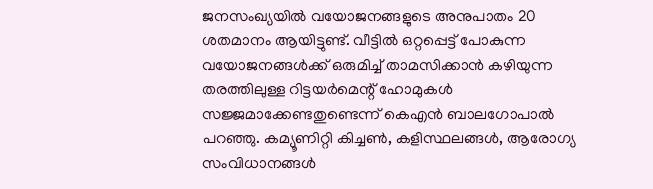ജനസംഖ്യയില്‍ വയോജനങ്ങളുടെ അനുപാതം 20 ശതമാനം ആയിട്ടുണ്ട്. വീട്ടില്‍ ഒറ്റപ്പെട്ട് പോകുന്ന വയോജനങ്ങള്‍ക്ക് ഒരുമിച്ച് താമസിക്കാന്‍ കഴിയുന്ന തരത്തിലുള്ള റിട്ടയര്‍മെന്റ് ഹോമുകള്‍ സജ്ജമാക്കേണ്ടതുണ്ടെന്ന് കെഎന്‍ ബാലഗോപാല്‍ പറഞ്ഞു. കമ്യൂണിറ്റി കിച്ചണ്‍, കളിസ്ഥലങ്ങള്‍, ആരോഗ്യ സംവിധാനങ്ങള്‍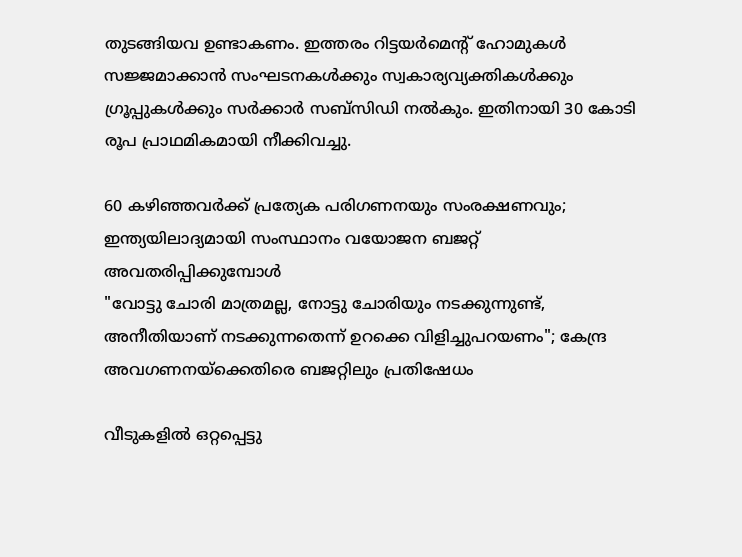തുടങ്ങിയവ ഉണ്ടാകണം. ഇത്തരം റിട്ടയര്‍മെന്റ് ഹോമുകള്‍ സജ്ജമാക്കാന്‍ സംഘടനകള്‍ക്കും സ്വകാര്യവ്യക്തികള്‍ക്കും ഗ്രൂപ്പുകള്‍ക്കും സര്‍ക്കാര്‍ സബ്സിഡി നല്‍കും. ഇതിനായി 30 കോടി രൂപ പ്രാഥമികമായി നീക്കിവച്ചു.

60 കഴിഞ്ഞവര്‍ക്ക് പ്രത്യേക പരിഗണനയും സംരക്ഷണവും; ഇന്ത്യയിലാദ്യമായി സംസ്ഥാനം വയോജന ബജറ്റ് അവതരിപ്പിക്കുമ്പോള്‍
"വോട്ടു ചോരി മാത്രമല്ല, നോട്ടു ചോരിയും നടക്കുന്നുണ്ട്, അനീതിയാണ് നടക്കുന്നതെന്ന് ഉറക്കെ വിളിച്ചുപറയണം"; കേന്ദ്ര അവഗണനയ്‌ക്കെതിരെ ബജറ്റിലും പ്രതിഷേധം

വീടുകളില്‍ ഒറ്റപ്പെട്ടു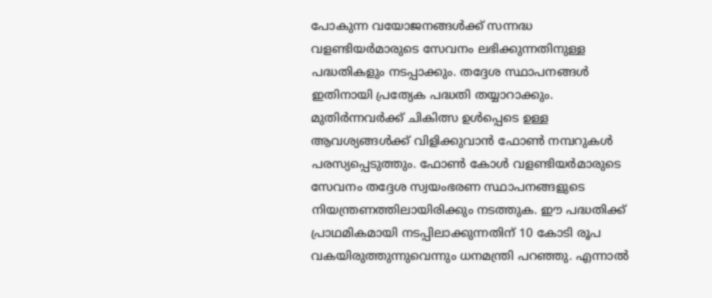പോകുന്ന വയോജനങ്ങള്‍ക്ക് സന്നദ്ധ വളണ്ടിയര്‍മാരുടെ സേവനം ലഭിക്കുന്നതിനുള്ള പദ്ധതികളും നടപ്പാക്കും. തദ്ദേശ സ്ഥാപനങ്ങള്‍ ഇതിനായി പ്രത്യേക പദ്ധതി തയ്യാറാക്കും. മുതിര്‍ന്നവര്‍ക്ക് ചികിത്സ ഉള്‍പ്പെടെ ഉള്ള ആവശ്യങ്ങള്‍ക്ക് വിളിക്കുവാന്‍ ഫോണ്‍ നമ്പറുകള്‍ പരസ്യപ്പെടുത്തും. ഫോണ്‍ കോള്‍ വളണ്ടിയര്‍മാരുടെ സേവനം തദ്ദേശ സ്വയംഭരണ സ്ഥാപനങ്ങളുടെ നിയന്ത്രണത്തിലായിരിക്കും നടത്തുക. ഈ പദ്ധതിക്ക് പ്രാഥമികമായി നടപ്പിലാക്കുന്നതിന് 10 കോടി രൂപ വകയിരുത്തുന്നുവെന്നും ധനമന്ത്രി പറഞ്ഞു. എന്നാല്‍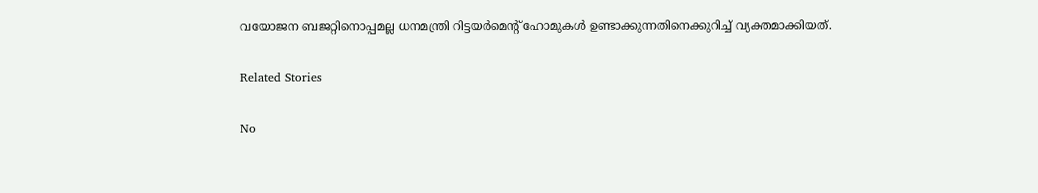വയോജന ബജറ്റിനൊപ്പമല്ല ധനമന്ത്രി റിട്ടയര്‍മെന്റ് ഹോമുകള്‍ ഉണ്ടാക്കുന്നതിനെക്കുറിച്ച് വ്യക്തമാക്കിയത്.

Related Stories

No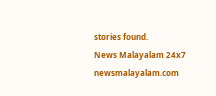stories found.
News Malayalam 24x7
newsmalayalam.com